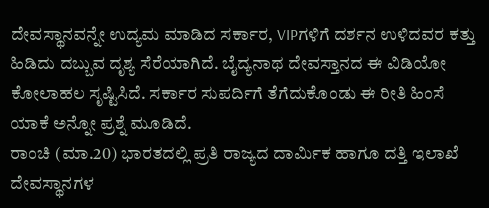ದೇವಸ್ಥಾನವನ್ನೇ ಉದ್ಯಮ ಮಾಡಿದ ಸರ್ಕಾರ, VIPಗಳಿಗೆ ದರ್ಶನ ಉಳಿದವರ ಕತ್ತು ಹಿಡಿದು ದಬ್ಬುವ ದೃಶ್ಯ ಸೆರೆಯಾಗಿದೆ. ಬೈದ್ಯನಾಥ ದೇವಸ್ತಾನದ ಈ ವಿಡಿಯೋ ಕೋಲಾಹಲ ಸೃಷ್ಟಿಸಿದೆ. ಸರ್ಕಾರ ಸುಪರ್ದಿಗೆ ತೆಗೆದುಕೊಂಡು ಈ ರೀತಿ ಹಿಂಸೆ ಯಾಕೆ ಅನ್ನೋ ಪ್ರಶ್ನೆ ಮೂಡಿದೆ.
ರಾಂಚಿ (ಮಾ.20) ಭಾರತದಲ್ಲಿ ಪ್ರತಿ ರಾಜ್ಯದ ದಾರ್ಮಿಕ ಹಾಗೂ ದತ್ತಿ ಇಲಾಖೆ ದೇವಸ್ಥಾನಗಳ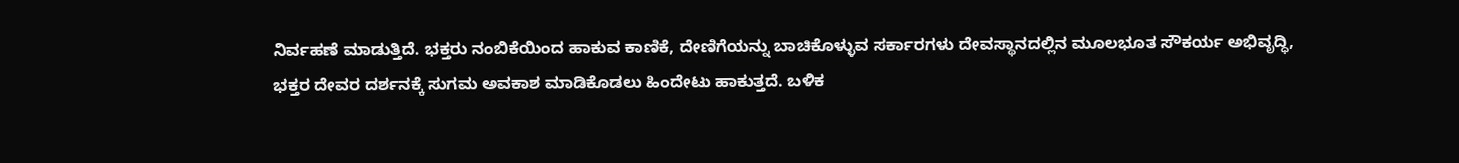ನಿರ್ವಹಣೆ ಮಾಡುತ್ತಿದೆ. ಭಕ್ತರು ನಂಬಿಕೆಯಿಂದ ಹಾಕುವ ಕಾಣಿಕೆ, ದೇಣಿಗೆಯನ್ನು ಬಾಚಿಕೊಳ್ಳುವ ಸರ್ಕಾರಗಳು ದೇವಸ್ಥಾನದಲ್ಲಿನ ಮೂಲಭೂತ ಸೌಕರ್ಯ ಅಭಿವೃದ್ಧಿ, ಭಕ್ತರ ದೇವರ ದರ್ಶನಕ್ಕೆ ಸುಗಮ ಅವಕಾಶ ಮಾಡಿಕೊಡಲು ಹಿಂದೇಟು ಹಾಕುತ್ತದೆ. ಬಳಿಕ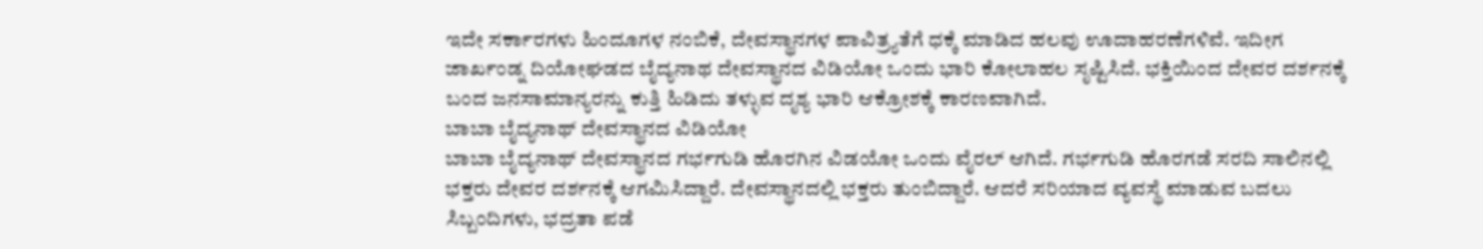ಇದೇ ಸರ್ಕಾರಗಳು ಹಿಂದೂಗಳ ನಂಬಿಕೆ, ದೇವಸ್ಥಾನಗಳ ಪಾವಿತ್ರ್ಯತೆಗೆ ಧಕ್ಕೆ ಮಾಡಿದ ಹಲವು ಊದಾಹರಣೆಗಳಿವೆ. ಇದೀಗ ಜಾರ್ಖಂಡ್ನ ದಿಯೋಘಡದ ಬೈದ್ಯನಾಥ ದೇವಸ್ಥಾನದ ವಿಡಿಯೋ ಒಂದು ಭಾರಿ ಕೋಲಾಹಲ ಸೃಷ್ಟಿಸಿದೆ. ಭಕ್ತಿಯಿಂದ ದೇವರ ದರ್ಶನಕ್ಕೆ ಬಂದ ಜನಸಾಮಾನ್ಯರನ್ನು ಕುತ್ತಿ ಹಿಡಿದು ತಳ್ಳುವ ದೃಶ್ಯ ಭಾರಿ ಆಕ್ರೋಶಕ್ಕೆ ಕಾರಣವಾಗಿದೆ.
ಬಾಬಾ ಬೈದ್ಯನಾಥ್ ದೇವಸ್ಥಾನದ ವಿಡಿಯೋ
ಬಾಬಾ ಬೈದ್ಯನಾಥ್ ದೇವಸ್ಥಾನದ ಗರ್ಭಗುಡಿ ಹೊರಗಿನ ವಿಡಯೋ ಒಂದು ವೈರಲ್ ಆಗಿದೆ. ಗರ್ಭಗುಡಿ ಹೊರಗಡೆ ಸರದಿ ಸಾಲಿನಲ್ಲಿ ಭಕ್ತರು ದೇವರ ದರ್ಶನಕ್ಕೆ ಆಗಮಿಸಿದ್ದಾರೆ. ದೇವಸ್ಥಾನದಲ್ಲಿ ಭಕ್ತರು ತುಂಬಿದ್ದಾರೆ. ಆದರೆ ಸರಿಯಾದ ವ್ಯವಸ್ಥೆ ಮಾಡುವ ಬದಲು ಸಿಬ್ಬಂದಿಗಳು, ಭದ್ರತಾ ಪಡೆ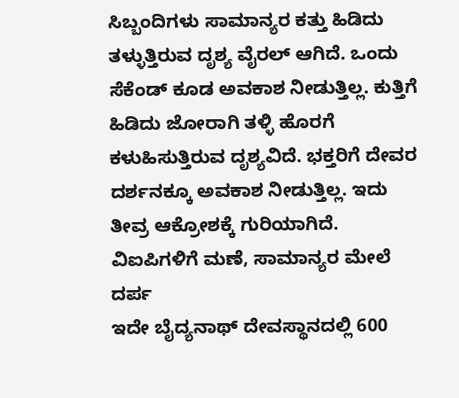ಸಿಬ್ಬಂದಿಗಳು ಸಾಮಾನ್ಯರ ಕತ್ತು ಹಿಡಿದು ತಳ್ಳುತ್ತಿರುವ ದೃಶ್ಯ ವೈರಲ್ ಆಗಿದೆ. ಒಂದು ಸೆಕೆಂಡ್ ಕೂಡ ಅವಕಾಶ ನೀಡುತ್ತಿಲ್ಲ. ಕುತ್ತಿಗೆ ಹಿಡಿದು ಜೋರಾಗಿ ತಳ್ಳಿ ಹೊರಗೆ ಕಳುಹಿಸುತ್ತಿರುವ ದೃಶ್ಯವಿದೆ. ಭಕ್ತರಿಗೆ ದೇವರ ದರ್ಶನಕ್ಕೂ ಅವಕಾಶ ನೀಡುತ್ತಿಲ್ಲ. ಇದು ತೀವ್ರ ಆಕ್ರೋಶಕ್ಕೆ ಗುರಿಯಾಗಿದೆ.
ವಿಐಪಿಗಳಿಗೆ ಮಣೆ, ಸಾಮಾನ್ಯರ ಮೇಲೆ ದರ್ಪ
ಇದೇ ಬೈದ್ಯನಾಥ್ ದೇವಸ್ಥಾನದಲ್ಲಿ 600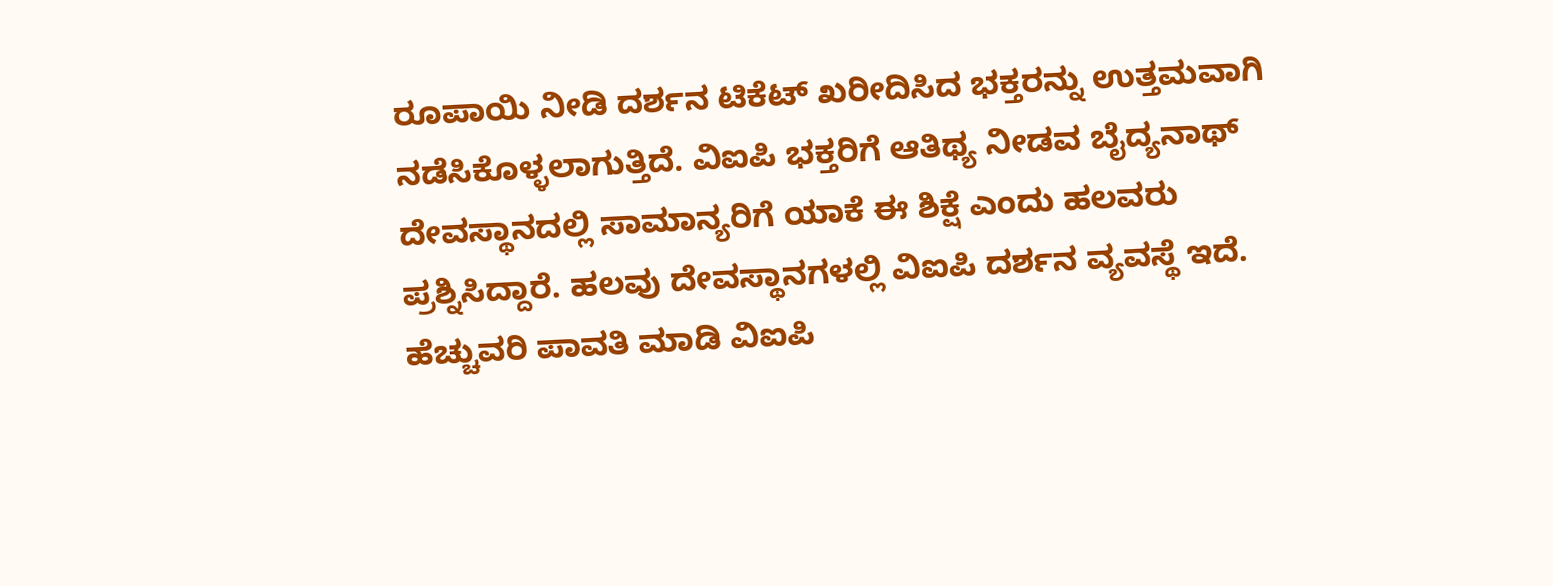ರೂಪಾಯಿ ನೀಡಿ ದರ್ಶನ ಟಿಕೆಟ್ ಖರೀದಿಸಿದ ಭಕ್ತರನ್ನು ಉತ್ತಮವಾಗಿ ನಡೆಸಿಕೊಳ್ಳಲಾಗುತ್ತಿದೆ. ವಿಐಪಿ ಭಕ್ತರಿಗೆ ಆತಿಥ್ಯ ನೀಡವ ಬೈದ್ಯನಾಥ್ ದೇವಸ್ಥಾನದಲ್ಲಿ ಸಾಮಾನ್ಯರಿಗೆ ಯಾಕೆ ಈ ಶಿಕ್ಷೆ ಎಂದು ಹಲವರು ಪ್ರಶ್ನಿಸಿದ್ದಾರೆ. ಹಲವು ದೇವಸ್ಥಾನಗಳಲ್ಲಿ ವಿಐಪಿ ದರ್ಶನ ವ್ಯವಸ್ಥೆ ಇದೆ. ಹೆಚ್ಚುವರಿ ಪಾವತಿ ಮಾಡಿ ವಿಐಪಿ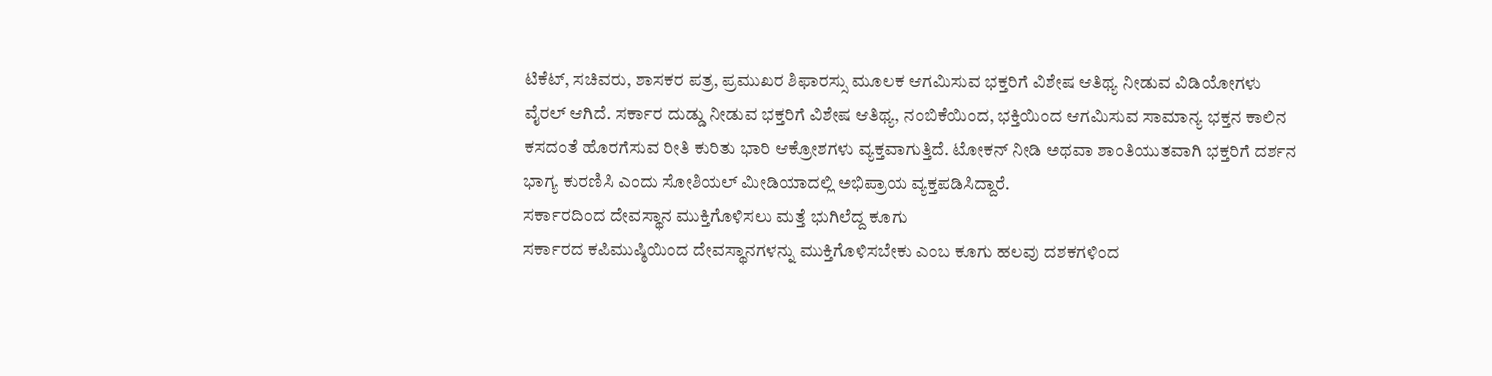ಟಿಕೆಟ್, ಸಚಿವರು, ಶಾಸಕರ ಪತ್ರ, ಪ್ರಮುಖರ ಶಿಫಾರಸ್ಸು ಮೂಲಕ ಆಗಮಿಸುವ ಭಕ್ತರಿಗೆ ವಿಶೇಷ ಆತಿಥ್ಯ ನೀಡುವ ವಿಡಿಯೋಗಳು ವೈರಲ್ ಆಗಿದೆ. ಸರ್ಕಾರ ದುಡ್ಡು ನೀಡುವ ಭಕ್ತರಿಗೆ ವಿಶೇಷ ಆತಿಥ್ಯ, ನಂಬಿಕೆಯಿಂದ, ಭಕ್ತಿಯಿಂದ ಆಗಮಿಸುವ ಸಾಮಾನ್ಯ ಭಕ್ತನ ಕಾಲಿನ ಕಸದಂತೆ ಹೊರಗೆಸುವ ರೀತಿ ಕುರಿತು ಭಾರಿ ಆಕ್ರೋಶಗಳು ವ್ಯಕ್ತವಾಗುತ್ತಿದೆ. ಟೋಕನ್ ನೀಡಿ ಅಥವಾ ಶಾಂತಿಯುತವಾಗಿ ಭಕ್ತರಿಗೆ ದರ್ಶನ ಭಾಗ್ಯ ಕುರಣಿಸಿ ಎಂದು ಸೋಶಿಯಲ್ ಮೀಡಿಯಾದಲ್ಲಿ ಅಭಿಪ್ರಾಯ ವ್ಯಕ್ತಪಡಿಸಿದ್ದಾರೆ.
ಸರ್ಕಾರದಿಂದ ದೇವಸ್ಥಾನ ಮುಕ್ತಿಗೊಳಿಸಲು ಮತ್ತೆ ಭುಗಿಲೆದ್ದ ಕೂಗು
ಸರ್ಕಾರದ ಕಪಿಮುಷ್ಠಿಯಿಂದ ದೇವಸ್ಥಾನಗಳನ್ನು ಮುಕ್ತಿಗೊಳಿಸಬೇಕು ಎಂಬ ಕೂಗು ಹಲವು ದಶಕಗಳಿಂದ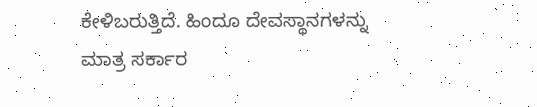ಕೇಳಿಬರುತ್ತಿದೆ. ಹಿಂದೂ ದೇವಸ್ಥಾನಗಳನ್ನು ಮಾತ್ರ ಸರ್ಕಾರ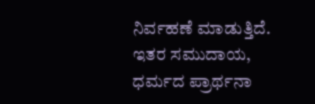ನಿರ್ವಹಣೆ ಮಾಡುತ್ತಿದೆ. ಇತರ ಸಮುದಾಯ, ಧರ್ಮದ ಪ್ರಾರ್ಥನಾ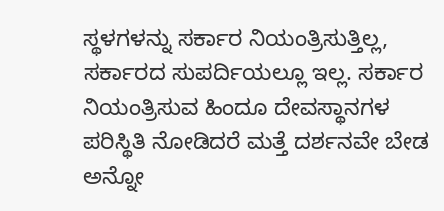ಸ್ಥಳಗಳನ್ನು ಸರ್ಕಾರ ನಿಯಂತ್ರಿಸುತ್ತಿಲ್ಲ, ಸರ್ಕಾರದ ಸುಪರ್ದಿಯಲ್ಲೂ ಇಲ್ಲ. ಸರ್ಕಾರ ನಿಯಂತ್ರಿಸುವ ಹಿಂದೂ ದೇವಸ್ಥಾನಗಳ ಪರಿಸ್ಥಿತಿ ನೋಡಿದರೆ ಮತ್ತೆ ದರ್ಶನವೇ ಬೇಡ ಅನ್ನೋ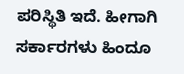ಪರಿಸ್ಥಿತಿ ಇದೆ. ಹೀಗಾಗಿ ಸರ್ಕಾರಗಳು ಹಿಂದೂ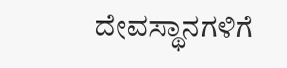ದೇವಸ್ಥಾನಗಳಿಗೆ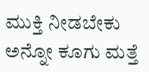ಮುಕ್ತಿ ನೀಡಬೇಕು ಅನ್ನೋ ಕೂಗು ಮತ್ತೆ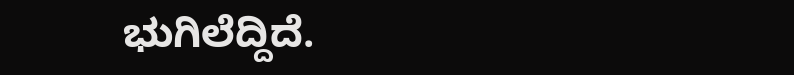ಭುಗಿಲೆದ್ದಿದೆ.